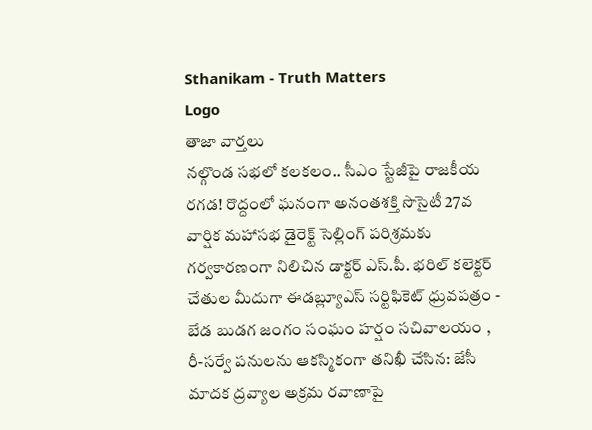Sthanikam - Truth Matters
Logo
తాజా వార్తలు
నల్గొండ సభలో కలకలం.. సీఎం స్టేజీపై రాజకీయ రగడ! రొద్దంలో ఘనంగా అనంతశక్తి సొసైటీ 27వ వార్షిక మహాసభ డైరెక్ట్ సెల్లింగ్ పరిశ్రమకు గర్వకారణంగా నిలిచిన డాక్టర్ ఎస్.పీ. భరిల్ కలెక్టర్ చేతుల మీదుగా ఈడబ్ల్యూఎస్ సర్టిఫికెట్ ధ్రువపత్రం - బేడ బుడగ జంగం సంఘం హర్షం సచివాలయం , రీ-సర్వే పనులను ఆకస్మికంగా తనిఖీ చేసిన: జేసీ మాదక ద్రవ్యాల అక్రమ రవాణాపై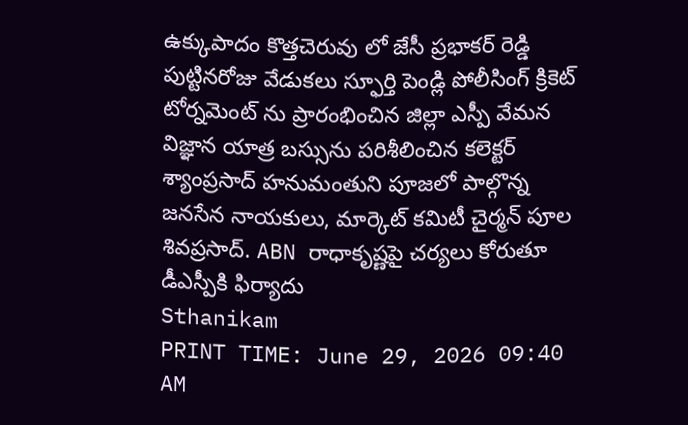ఉక్కుపాదం కొత్తచెరువు లో జేసీ ప్రభాకర్ రెడ్డి పుట్టినరోజు వేడుకలు స్ఫూర్తి పెండ్లి పోలీసింగ్ క్రికెట్ టోర్నమెంట్ ను ప్రారంభించిన జిల్లా ఎస్పీ వేమన విజ్ఞాన యాత్ర బస్సును పరిశీలించిన కలెక్టర్ శ్యాంప్రసాద్ హనుమంతుని పూజలో పాల్గొన్న జనసేన నాయకులు, మార్కెట్ కమిటీ చైర్మన్ పూల శివప్రసాద్. ABN రాధాకృష్ణపై చర్యలు కోరుతూ డీఎస్పీకి ఫిర్యాదు
Sthanikam
PRINT TIME: June 29, 2026 09:40 AM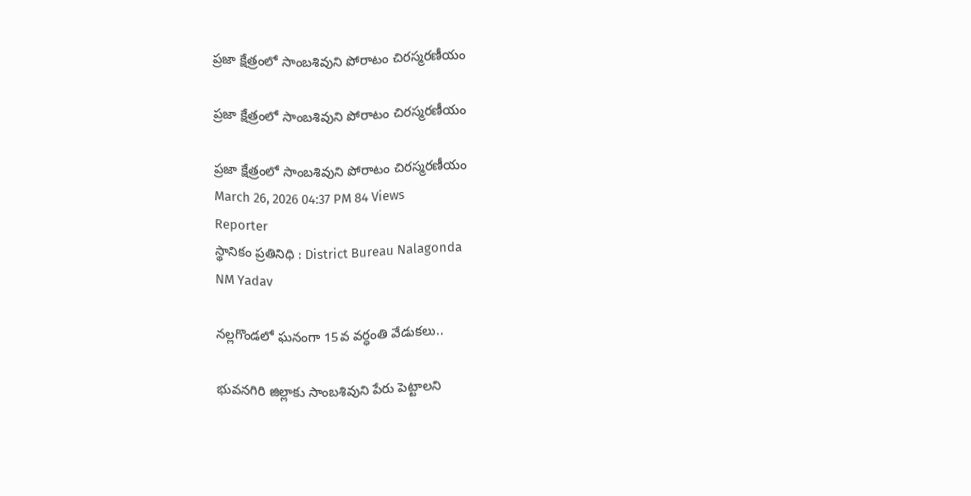ప్రజా క్షేత్రంలో సాంబశివుని పోరాటం చిరస్మరణీయం

ప్రజా క్షేత్రంలో సాంబశివుని పోరాటం చిరస్మరణీయం

ప్రజా క్షేత్రంలో సాంబశివుని పోరాటం చిరస్మరణీయం
March 26, 2026 04:37 PM 84 Views
Reporter
స్థానికం ప్రతినిధి : District Bureau Nalagonda
NM Yadav

నల్లగొండలో ఘనంగా 15వ వర్ధంతి వేడుకలు..

భువనగిరి జిల్లాకు సాంబశివుని పేరు పెట్టాలని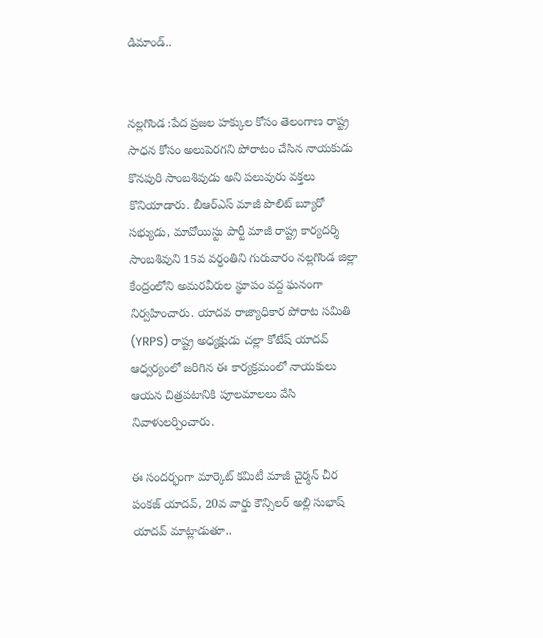డిమాండ్..


నల్లగొండ :పేద ప్రజల హక్కుల కోసం తెలంగాణ రాష్ట్ర సాధన కోసం అలుపెరగని పోరాటం చేసిన నాయకుడు కొనపురి సాంబశివుడు అని పలువురు వక్తలు కొనియాడారు. బీఆర్ఎస్ మాజీ పొలిట్ బ్యూరో సభ్యుడు, మావోయిస్టు పార్టీ మాజీ రాష్ట్ర కార్యదర్శి సాంబశివుని 15వ వర్ధంతిని గురువారం నల్లగొండ జిల్లా కేంద్రంలోని అమరవీరుల స్థూపం వద్ద ఘనంగా నిర్వహించారు. యాదవ రాజ్యాధికార పోరాట సమితి (YRPS) రాష్ట్ర అధ్యక్షుడు చల్లా కోటేష్ యాదవ్ ఆధ్వర్యంలో జరిగిన ఈ కార్యక్రమంలో నాయకులు ఆయన చిత్రపటానికి పూలమాలలు వేసి నివాళులర్పించారు.

ఈ సందర్భంగా మార్కెట్ కమిటీ మాజీ చైర్మన్ చీర పంకజ్ యాదవ్, 20వ వార్డు కౌన్సిలర్ అల్లి సుభాష్ యాదవ్ మాట్లాడుతూ..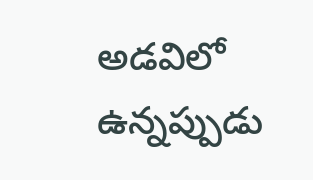అడవిలో ఉన్నప్పుడు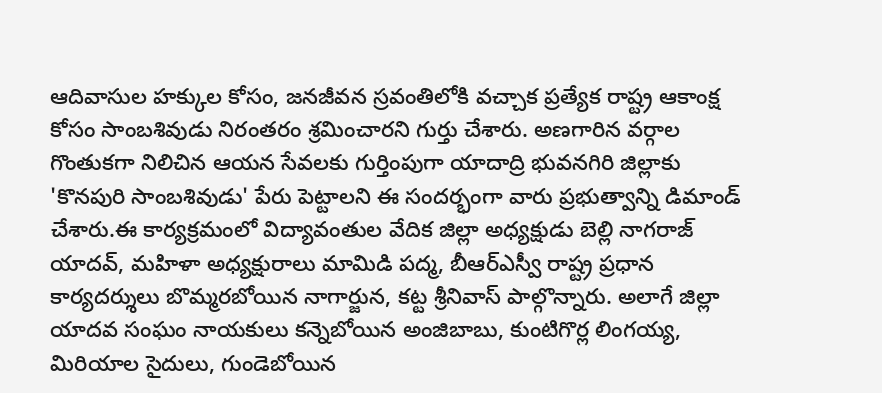ఆదివాసుల హక్కుల కోసం, జనజీవన స్రవంతిలోకి వచ్చాక ప్రత్యేక రాష్ట్ర ఆకాంక్ష కోసం సాంబశివుడు నిరంతరం శ్రమించారని గుర్తు చేశారు. అణగారిన వర్గాల గొంతుకగా నిలిచిన ఆయన సేవలకు గుర్తింపుగా యాదాద్రి భువనగిరి జిల్లాకు 'కొనపురి సాంబశివుడు' పేరు పెట్టాలని ఈ సందర్భంగా వారు ప్రభుత్వాన్ని డిమాండ్ చేశారు.ఈ కార్యక్రమంలో విద్యావంతుల వేదిక జిల్లా అధ్యక్షుడు బెల్లి నాగరాజ్ యాదవ్, మహిళా అధ్యక్షురాలు మామిడి పద్మ, బీఆర్ఎస్వీ రాష్ట్ర ప్రధాన కార్యదర్శులు బొమ్మరబోయిన నాగార్జున, కట్ట శ్రీనివాస్ పాల్గొన్నారు. అలాగే జిల్లా యాదవ సంఘం నాయకులు కన్నెబోయిన అంజిబాబు, కుంటిగొర్ల లింగయ్య, మిరియాల సైదులు, గుండెబోయిన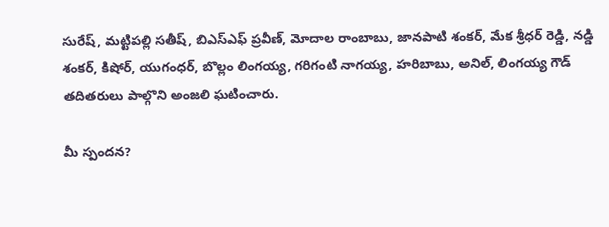సురేష్, మట్టిపల్లి సతీష్, బిఎస్ఎఫ్ ప్రవీణ్, మోదాల రాంబాబు, జానపాటి శంకర్, మేక శ్రీధర్ రెడ్డి, నడ్డి శంకర్, కిషోర్, యుగంధర్, బొల్లం లింగయ్య, గరిగంటి నాగయ్య, హరిబాబు, అనిల్, లింగయ్య గౌడ్ తదితరులు పాల్గొని అంజలి ఘటించారు.

మీ స్పందన?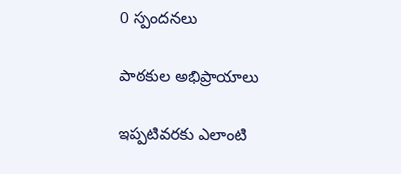0 స్పందనలు

పాఠకుల అభిప్రాయాలు

ఇప్పటివరకు ఎలాంటి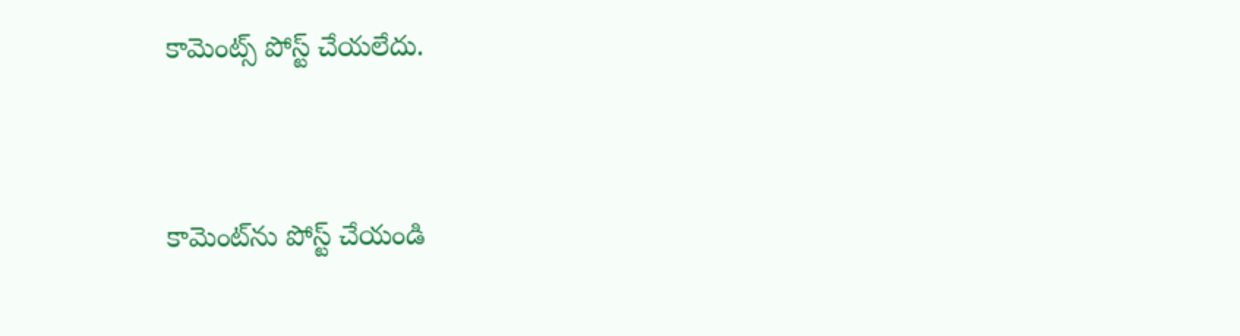కామెంట్స్ పోస్ట్ చేయలేదు.


కామెంట్‌ను పోస్ట్ చేయండి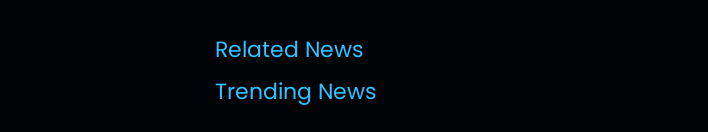Related News
Trending News